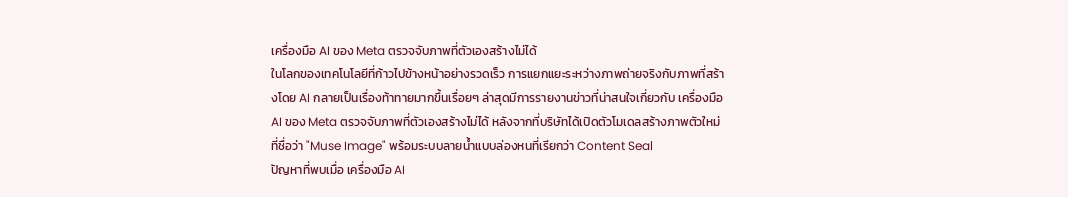เครื่องมือ AI ของ Meta ตรวจจับภาพที่ตัวเองสร้างไม่ได้
ในโลกของเทคโนโลยีที่ก้าวไปข้างหน้าอย่างรวดเร็ว การแยกแยะระหว่างภาพถ่ายจริงกับภาพที่สร้างโดย AI กลายเป็นเรื่องท้าทายมากขึ้นเรื่อยๆ ล่าสุดมีการรายงานข่าวที่น่าสนใจเกี่ยวกับ เครื่องมือ AI ของ Meta ตรวจจับภาพที่ตัวเองสร้างไม่ได้ หลังจากที่บริษัทได้เปิดตัวโมเดลสร้างภาพตัวใหม่ที่ชื่อว่า "Muse Image" พร้อมระบบลายน้ำแบบล่องหนที่เรียกว่า Content Seal
ปัญหาที่พบเมื่อ เครื่องมือ AI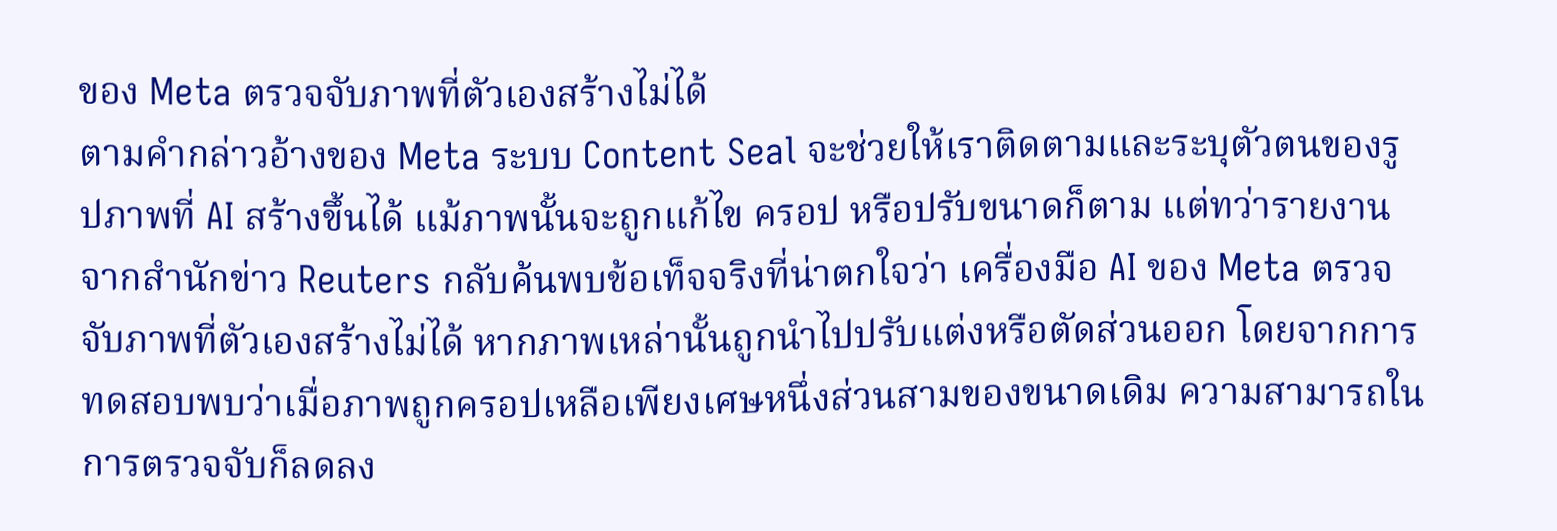ของ Meta ตรวจจับภาพที่ตัวเองสร้างไม่ได้
ตามคำกล่าวอ้างของ Meta ระบบ Content Seal จะช่วยให้เราติดตามและระบุตัวตนของรูปภาพที่ AI สร้างขึ้นได้ แม้ภาพนั้นจะถูกแก้ไข ครอป หรือปรับขนาดก็ตาม แต่ทว่ารายงานจากสำนักข่าว Reuters กลับค้นพบข้อเท็จจริงที่น่าตกใจว่า เครื่องมือ AI ของ Meta ตรวจจับภาพที่ตัวเองสร้างไม่ได้ หากภาพเหล่านั้นถูกนำไปปรับแต่งหรือตัดส่วนออก โดยจากการทดสอบพบว่าเมื่อภาพถูกครอปเหลือเพียงเศษหนึ่งส่วนสามของขนาดเดิม ความสามารถในการตรวจจับก็ลดลง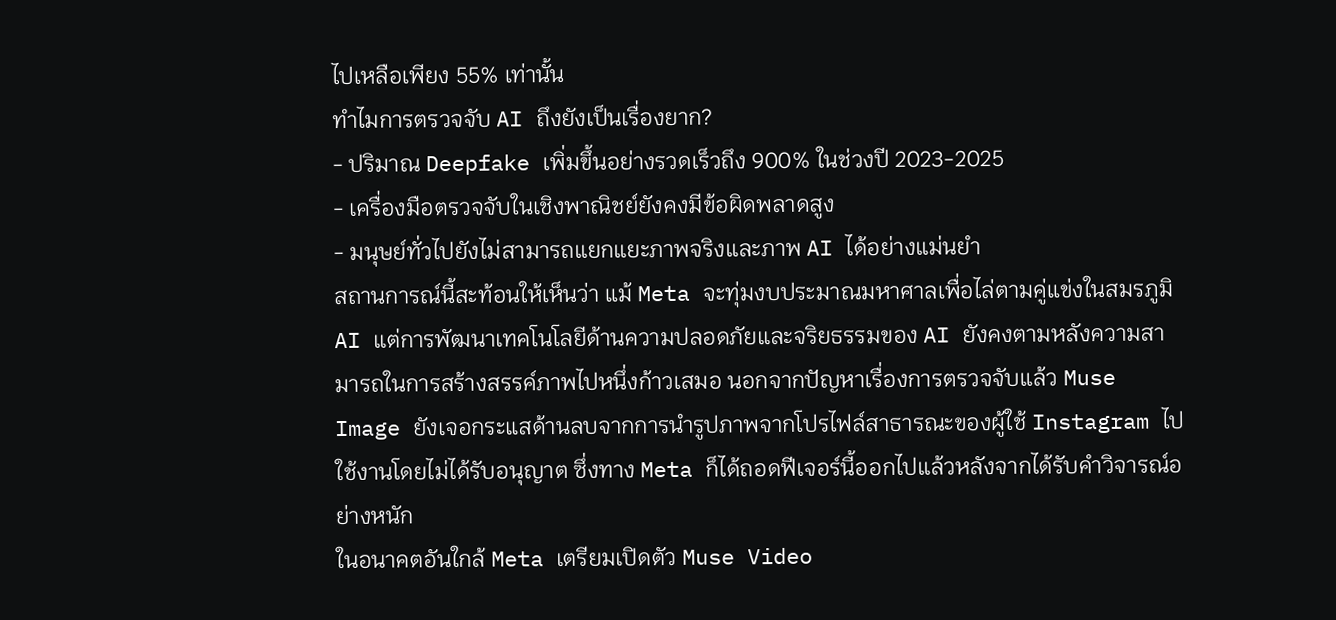ไปเหลือเพียง 55% เท่านั้น
ทำไมการตรวจจับ AI ถึงยังเป็นเรื่องยาก?
- ปริมาณ Deepfake เพิ่มขึ้นอย่างรวดเร็วถึง 900% ในช่วงปี 2023-2025
- เครื่องมือตรวจจับในเชิงพาณิชย์ยังคงมีข้อผิดพลาดสูง
- มนุษย์ทั่วไปยังไม่สามารถแยกแยะภาพจริงและภาพ AI ได้อย่างแม่นยำ
สถานการณ์นี้สะท้อนให้เห็นว่า แม้ Meta จะทุ่มงบประมาณมหาศาลเพื่อไล่ตามคู่แข่งในสมรภูมิ AI แต่การพัฒนาเทคโนโลยีด้านความปลอดภัยและจริยธรรมของ AI ยังคงตามหลังความสามารถในการสร้างสรรค์ภาพไปหนึ่งก้าวเสมอ นอกจากปัญหาเรื่องการตรวจจับแล้ว Muse Image ยังเจอกระแสด้านลบจากการนำรูปภาพจากโปรไฟล์สาธารณะของผู้ใช้ Instagram ไปใช้งานโดยไม่ได้รับอนุญาต ซึ่งทาง Meta ก็ได้ถอดฟีเจอร์นี้ออกไปแล้วหลังจากได้รับคำวิจารณ์อย่างหนัก
ในอนาคตอันใกล้ Meta เตรียมเปิดตัว Muse Video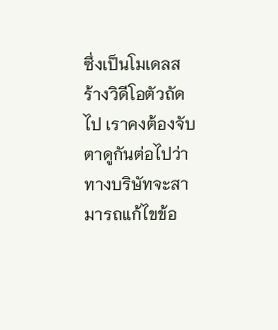ซึ่งเป็นโมเดลสร้างวิดีโอตัวถัดไป เราคงต้องจับตาดูกันต่อไปว่าทางบริษัทจะสามารถแก้ไขข้อ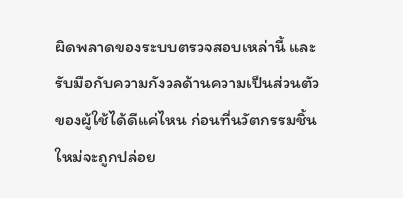ผิดพลาดของระบบตรวจสอบเหล่านี้ และรับมือกับความกังวลด้านความเป็นส่วนตัวของผู้ใช้ได้ดีแค่ไหน ก่อนที่นวัตกรรมชิ้นใหม่จะถูกปล่อย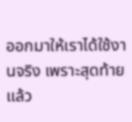ออกมาให้เราได้ใช้งานจริง เพราะสุดท้ายแล้ว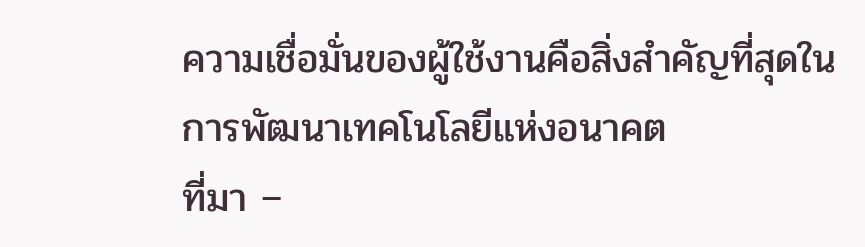ความเชื่อมั่นของผู้ใช้งานคือสิ่งสำคัญที่สุดในการพัฒนาเทคโนโลยีแห่งอนาคต
ที่มา –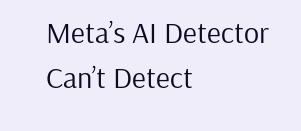Meta’s AI Detector Can’t Detect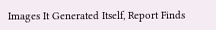Images It Generated Itself, Report Finds